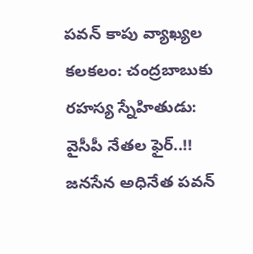పవన్ కాపు వ్యాఖ్యల కలకలం: చంద్రబాబుకు రహస్య స్నేహితుడు: వైసీపీ నేతల ఫైర్..!!
జనసేన అధినేత పవన్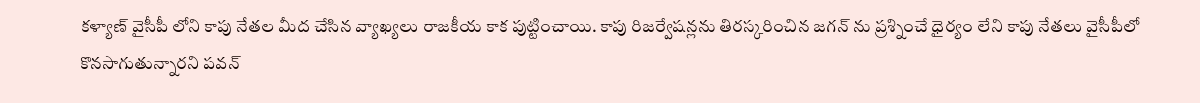కళ్యాణ్ వైసీపీ లోని కాపు నేతల మీద చేసిన వ్యాఖ్యలు రాజకీయ కాక పుట్టించాయి. కాపు రిజర్వేషన్లను తిరస్కరించిన జగన్ ను ప్రశ్నించే ధైర్యం లేని కాపు నేతలు వైసీపీలో కొనసాగుతున్నారని పవన్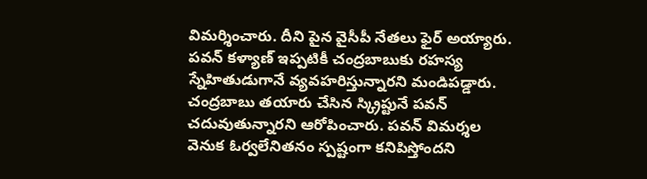విమర్శించారు. దీని పైన వైసీపీ నేతలు ఫైర్ అయ్యారు. పవన్ కళ్యాణ్ ఇప్పటికీ చంద్రబాబుకు రహస్య స్నేహితుడుగానే వ్యవహరిస్తున్నారని మండిపడ్డారు. చంద్రబాబు తయారు చేసిన స్క్రిప్టునే పవన్ చదువుతున్నారని ఆరోపించారు. పవన్ విమర్శల వెనుక ఓర్వలేనితనం స్పష్టంగా కనిపిస్తోందని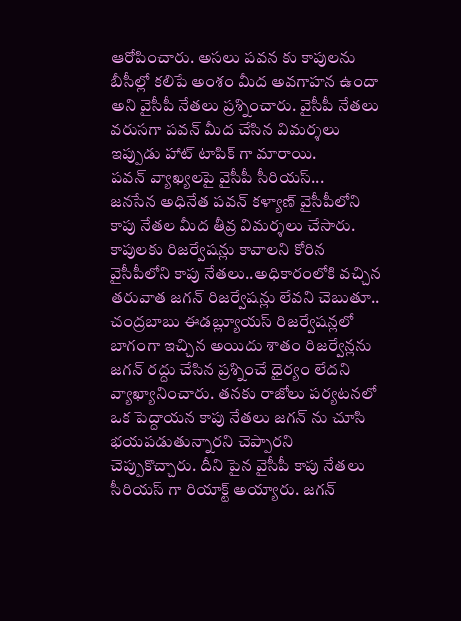ఆరోపించారు. అసలు పవన కు కాపులను బీసీల్లో కలిపే అంశం మీద అవగాహన ఉందా అని వైసీపీ నేతలు ప్రశ్నించారు. వైసీపీ నేతలు వరుసగా పవన్ మీద చేసిన విమర్శలు ఇప్పుడు హాట్ టాపిక్ గా మారాయి.
పవన్ వ్యాఖ్యలపై వైసీపీ సీరియస్...
జనసేన అధినేత పవన్ కళ్యాణ్ వైసీపీలోని కాపు నేతల మీద తీవ్ర విమర్శలు చేసారు. కాపులకు రిజర్వేషన్లు కావాలని కోరిన వైసీపీలోని కాపు నేతలు..అధికారంలోకి వచ్చిన తరువాత జగన్ రిజర్వేషన్లు లేవని చెబుతూ.. చంద్రబాబు ఈడబ్ల్యూయస్ రిజర్వేషన్లలో బాగంగా ఇచ్చిన అయిదు శాతం రిజర్వేన్లను జగన్ రద్దు చేసిన ప్రశ్నించే ధైర్యం లేదని వ్యాఖ్యానించారు. తనకు రాజోలు పర్యటనలో ఒక పెద్దాయన కాపు నేతలు జగన్ ను చూసి భయపడుతున్నారని చెప్పారని చెప్పుకొచ్చారు. దీని పైన వైసీపీ కాపు నేతలు సీరియస్ గా రియాక్ట్ అయ్యారు. జగన్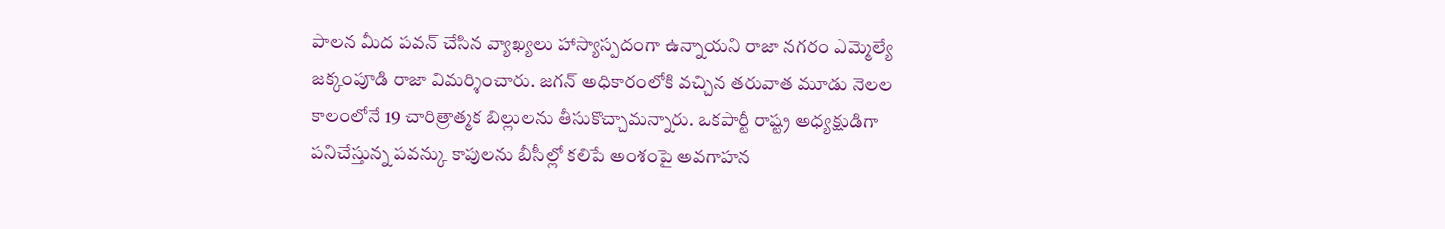పాలన మీద పవన్ చేసిన వ్యాఖ్యలు హాస్యాస్పదంగా ఉన్నాయని రాజా నగరం ఎమ్మెల్యే జక్కంపూడి రాజా విమర్శించారు. జగన్ అధికారంలోకి వచ్చిన తరువాత మూడు నెలల కాలంలోనే 19 చారిత్రాత్మక బిల్లులను తీసుకొచ్చామన్నారు. ఒకపార్టీ రాష్ట్ర అధ్యక్షుడిగా పనిచేస్తున్న పవన్కు కాపులను బీసీల్లో కలిపే అంశంపై అవగాహన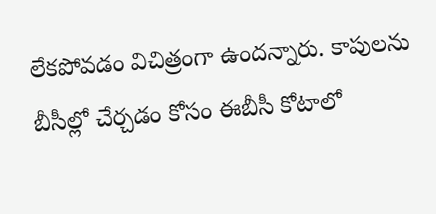లేకపోవడం విచిత్రంగా ఉందన్నారు. కాపులను బీసీల్లో చేర్చడం కోసం ఈబీసీ కోటాలో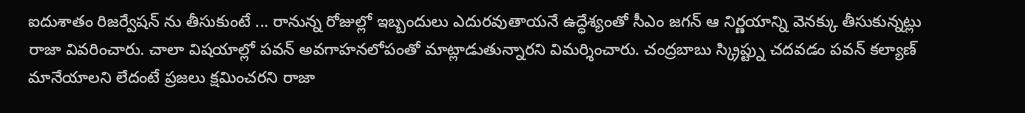ఐదుశాతం రిజర్వేషన్ ను తీసుకుంటే ... రానున్న రోజుల్లో ఇబ్బందులు ఎదురవుతాయనే ఉద్ధేశ్యంతో సీఎం జగన్ ఆ నిర్ణయాన్ని వెనక్కు తీసుకున్నట్లు రాజా వివరించారు. చాలా విషయాల్లో పవన్ అవగాహనలోపంతో మాట్లాడుతున్నారని విమర్శించారు. చంద్రబాబు స్క్రిప్ట్ను చదవడం పవన్ కల్యాణ్ మానేయాలని లేదంటే ప్రజలు క్షమించరని రాజా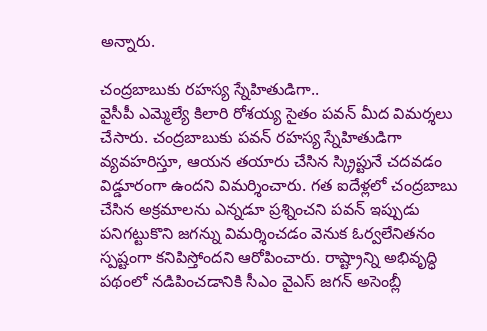అన్నారు.

చంద్రబాబుకు రహస్య స్నేహితుడిగా..
వైసీపీ ఎమ్మెల్యే కిలారి రోశయ్య సైతం పవన్ మీద విమర్శలు చేసారు. చంద్రబాబుకు పవన్ రహస్య స్నేహితుడిగా వ్యవహరిస్తూ, ఆయన తయారు చేసిన స్క్రిప్టునే చదవడం విడ్డూరంగా ఉందని విమర్శించారు. గత ఐదేళ్లలో చంద్రబాబు చేసిన అక్రమాలను ఎన్నడూ ప్రశ్నించని పవన్ ఇప్పుడు పనిగట్టుకొని జగన్ను విమర్శించడం వెనుక ఓర్వలేనితనం స్పష్టంగా కనిపిస్తోందని ఆరోపించారు. రాష్ట్రాన్ని అభివృద్ధి పథంలో నడిపించడానికి సీఎం వైఎస్ జగన్ అసెంబ్లీ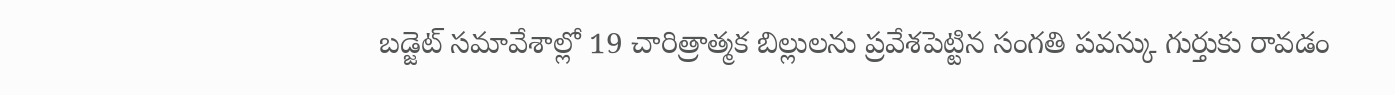బడ్జెట్ సమావేశాల్లో 19 చారిత్రాత్మక బిల్లులను ప్రవేశపెట్టిన సంగతి పవన్కు గుర్తుకు రావడం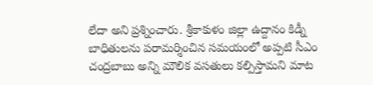లేదా అని ప్రశ్నించారు. శ్రీకాకుళం జిల్లా ఉద్దానం కిడ్నీ బాధితులను పరామర్శించిన సమయంలో అప్పటి సీఎం చంద్రబాబు అన్ని మౌలిక వసతులు కల్పిస్తామని మాట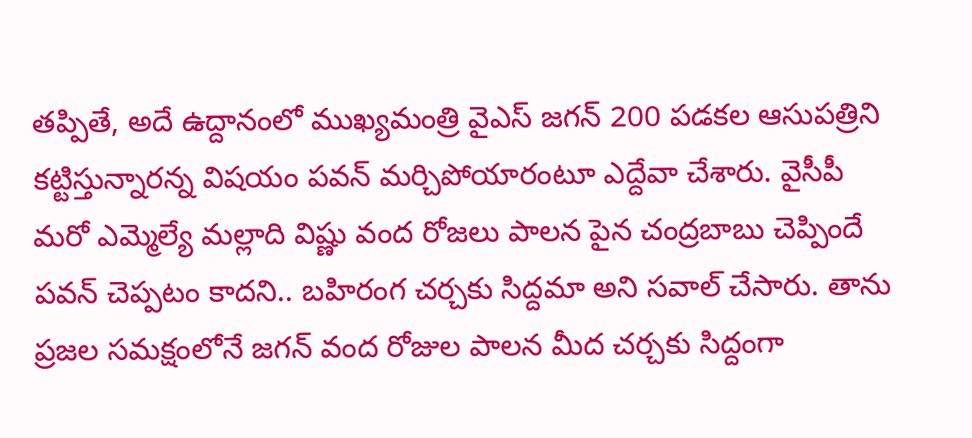తప్పితే, అదే ఉద్దానంలో ముఖ్యమంత్రి వైఎస్ జగన్ 200 పడకల ఆసుపత్రిని కట్టిస్తున్నారన్న విషయం పవన్ మర్చిపోయారంటూ ఎద్దేవా చేశారు. వైసీపీ మరో ఎమ్మెల్యే మల్లాది విష్ణు వంద రోజలు పాలన పైన చంద్రబాబు చెప్పిందే పవన్ చెప్పటం కాదని.. బహిరంగ చర్చకు సిద్దమా అని సవాల్ చేసారు. తాను ప్రజల సమక్షంలోనే జగన్ వంద రోజుల పాలన మీద చర్చకు సిద్దంగా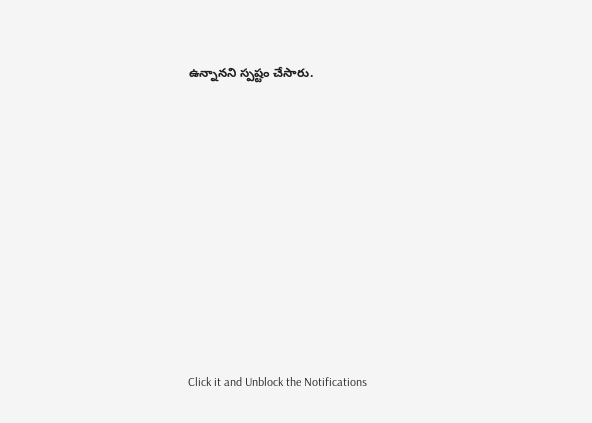ఉన్నానని స్పష్టం చేసారు.












Click it and Unblock the Notifications